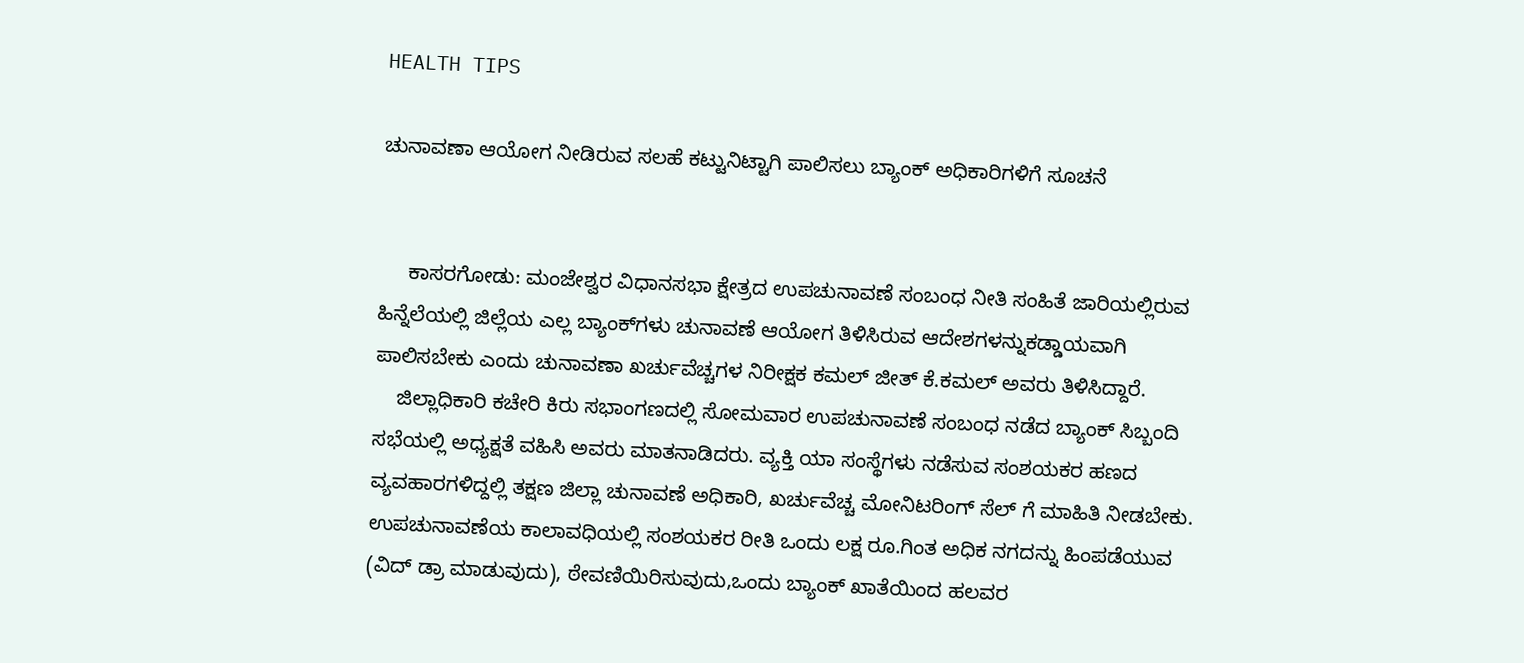HEALTH TIPS

ಚುನಾವಣಾ ಆಯೋಗ ನೀಡಿರುವ ಸಲಹೆ ಕಟ್ಟುನಿಟ್ಟಾಗಿ ಪಾಲಿಸಲು ಬ್ಯಾಂಕ್ ಅಧಿಕಾರಿಗಳಿಗೆ ಸೂಚನೆ


     ಕಾಸರಗೋಡು: ಮಂಜೇಶ್ವರ ವಿಧಾನಸಭಾ ಕ್ಷೇತ್ರದ ಉಪಚುನಾವಣೆ ಸಂಬಂಧ ನೀತಿ ಸಂಹಿತೆ ಜಾರಿಯಲ್ಲಿರುವ ಹಿನ್ನೆಲೆಯಲ್ಲಿ ಜಿಲ್ಲೆಯ ಎಲ್ಲ ಬ್ಯಾಂಕ್‍ಗಳು ಚುನಾವಣೆ ಆಯೋಗ ತಿಳಿಸಿರುವ ಆದೇಶಗಳನ್ನುಕಡ್ಡಾಯವಾಗಿ ಪಾಲಿಸಬೇಕು ಎಂದು ಚುನಾವಣಾ ಖರ್ಚುವೆಚ್ಚಗಳ ನಿರೀಕ್ಷಕ ಕಮಲ್ ಜೀತ್ ಕೆ.ಕಮಲ್ ಅವರು ತಿಳಿಸಿದ್ದಾರೆ.
    ಜಿಲ್ಲಾಧಿಕಾರಿ ಕಚೇರಿ ಕಿರು ಸಭಾಂಗಣದಲ್ಲಿ ಸೋಮವಾರ ಉಪಚುನಾವಣೆ ಸಂಬಂಧ ನಡೆದ ಬ್ಯಾಂಕ್ ಸಿಬ್ಬಂದಿ ಸಭೆಯಲ್ಲಿ ಅಧ್ಯಕ್ಷತೆ ವಹಿಸಿ ಅವರು ಮಾತನಾಡಿದರು. ವ್ಯಕ್ತಿ ಯಾ ಸಂಸ್ಥೆಗಳು ನಡೆಸುವ ಸಂಶಯಕರ ಹಣದ ವ್ಯವಹಾರಗಳಿದ್ದಲ್ಲಿ ತಕ್ಷಣ ಜಿಲ್ಲಾ ಚುನಾವಣೆ ಅಧಿಕಾರಿ, ಖರ್ಚುವೆಚ್ಚ ಮೋನಿಟರಿಂಗ್ ಸೆಲ್ ಗೆ ಮಾಹಿತಿ ನೀಡಬೇಕು. ಉಪಚುನಾವಣೆಯ ಕಾಲಾವಧಿಯಲ್ಲಿ ಸಂಶಯಕರ ರೀತಿ ಒಂದು ಲಕ್ಷ ರೂ.ಗಿಂತ ಅಧಿಕ ನಗದನ್ನು ಹಿಂಪಡೆಯುವ (ವಿದ್ ಡ್ರಾ ಮಾಡುವುದು), ಠೇವಣಿಯಿರಿಸುವುದು,ಒಂದು ಬ್ಯಾಂಕ್ ಖಾತೆಯಿಂದ ಹಲವರ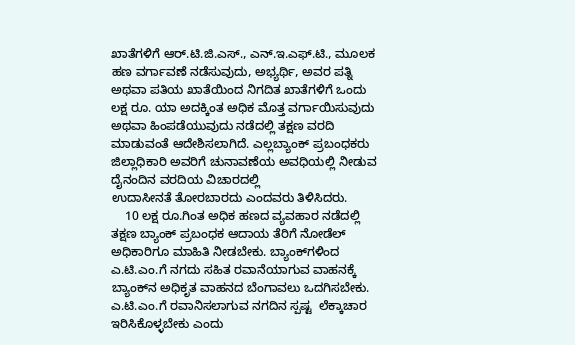ಖಾತೆಗಳಿಗೆ ಆರ್.ಟಿ.ಜಿ.ಎಸ್., ಎನ್.ಇ.ಎಫ್.ಟಿ., ಮೂಲಕ ಹಣ ವರ್ಗಾವಣೆ ನಡೆಸುವುದು, ಅಭ್ಯರ್ಥಿ, ಅವರ ಪತ್ನಿ ಅಥವಾ ಪತಿಯ ಖಾತೆಯಿಂದ ನಿಗದಿತ ಖಾತೆಗಳಿಗೆ ಒಂದು ಲಕ್ಷ ರೂ. ಯಾ ಅದಕ್ಕಿಂತ ಅಧಿಕ ಮೊತ್ತ ವರ್ಗಾಯಿಸುವುದು ಅಥವಾ ಹಿಂಪಡೆಯುವುದು ನಡೆದಲ್ಲಿ ತಕ್ಷಣ ವರದಿ ಮಾಡುವಂತೆ ಆದೇಶಿಸಲಾಗಿದೆ. ಎಲ್ಲಬ್ಯಾಂಕ್ ಪ್ರಬಂಧಕರು ಜಿಲ್ಲಾಧಿಕಾರಿ ಅವರಿಗೆ ಚುನಾವಣೆಯ ಅವಧಿಯಲ್ಲಿ ನೀಡುವ ದೈನಂದಿನ ವರದಿಯ ವಿಚಾರದಲ್ಲಿ
ಉದಾಸೀನತೆ ತೋರಬಾರದು ಎಂದವರು ತಿಳಿಸಿದರು.
    10 ಲಕ್ಷ ರೂ.ಗಿಂತ ಅಧಿಕ ಹಣದ ವ್ಯವಹಾರ ನಡೆದಲ್ಲಿ ತಕ್ಷಣ ಬ್ಯಾಂಕ್ ಪ್ರಬಂಧಕ ಆದಾಯ ತೆರಿಗೆ ನೋಡೆಲ್ ಅಧಿಕಾರಿಗೂ ಮಾಹಿತಿ ನೀಡಬೇಕು. ಬ್ಯಾಂಕ್‍ಗಳಿಂದ ಎ.ಟಿ.ಎಂ.ಗೆ ನಗದು ಸಹಿತ ರವಾನೆಯಾಗುವ ವಾಹನಕ್ಕೆ ಬ್ಯಾಂಕ್‍ನ ಅಧಿಕೃತ ವಾಹನದ ಬೆಂಗಾವಲು ಒದಗಿಸಬೇಕು. ಎ.ಟಿ.ಎಂ.ಗೆ ರವಾನಿಸಲಾಗುವ ನಗದಿನ ಸ್ಪಷ್ಟ  ಲೆಕ್ಕಾಚಾರ ಇರಿಸಿಕೊಳ್ಳಬೇಕು ಎಂದು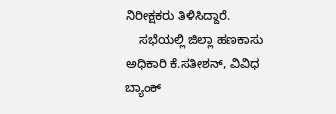ನಿರೀಕ್ಷಕರು ತಿಳಿಸಿದ್ದಾರೆ.
    ಸಭೆಯಲ್ಲಿ ಜಿಲ್ಲಾ ಹಣಕಾಸು ಅಧಿಕಾರಿ ಕೆ.ಸತೀಶನ್, ವಿವಿಧ ಬ್ಯಾಂಕ್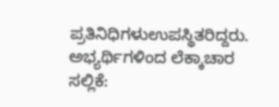ಪ್ರತಿನಿಧಿಗಳುಉಪಸ್ಥಿತರಿದ್ದರು.
ಅಭ್ಯರ್ಥಿಗಳಿಂದ ಲೆಕ್ಕಾಚಾರ ಸಲ್ಲಿಕೆ: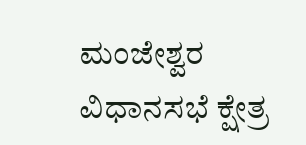ಮಂಜೇಶ್ವರ ವಿಧಾನಸಭೆ ಕ್ಷೇತ್ರ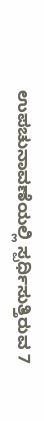ಉಪಚುನಾವಣೆಯಲ್ಲಿ ಸ್ಪರ್ಧಿಸುತ್ತಿರುವ 7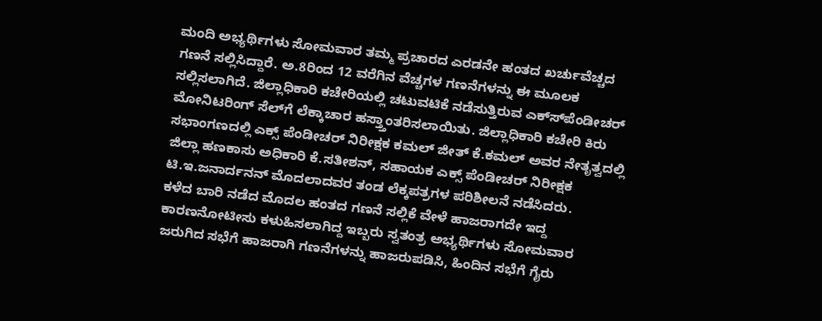ಮಂದಿ ಅಭ್ಯರ್ಥಿಗಳು ಸೋಮವಾರ ತಮ್ಮ ಪ್ರಚಾರದ ಎರಡನೇ ಹಂತದ ಖರ್ಚುವೆಚ್ಚದ ಗಣನೆ ಸಲ್ಲಿಸಿದ್ದಾರೆ. ಅ.8ರಿಂದ 12 ವರೆಗಿನ ವೆಚ್ಚಗಳ ಗಣನೆಗಳನ್ನು ಈ ಮೂಲಕ ಸಲ್ಲಿಸಲಾಗಿದೆ. ಜಿಲ್ಲಾಧಿಕಾರಿ ಕಚೇರಿಯಲ್ಲಿ ಚಟುವಟಿಕೆ ನಡೆಸುತ್ತಿರುವ ಎಕ್ಸ್‍ಪೆಂಡೀಚರ್ ಮೋನಿಟರಿಂಗ್ ಸೆಲ್‍ಗೆ ಲೆಕ್ಕಾಚಾರ ಹಸ್ತ್ತಾಂತರಿಸಲಾಯಿತು. ಜಿಲ್ಲಾಧಿಕಾರಿ ಕಚೇರಿ ಕಿರು ಸಭಾಂಗಣದಲ್ಲಿ ಎಕ್ಸ್ ಪೆಂಡೀಚರ್ ನಿರೀಕ್ಷಕ ಕಮಲ್ ಜೀತ್ ಕೆ.ಕಮಲ್ ಅವರ ನೇತೃತ್ವದಲ್ಲಿ ಜಿಲ್ಲಾ ಹಣಕಾಸು ಅಧಿಕಾರಿ ಕೆ.ಸತೀಶನ್, ಸಹಾಯಕ ಎಕ್ಸ್ ಪೆಂಡೀಚರ್ ನಿರೀಕ್ಷಕ ಟಿ.ಇ.ಜನಾರ್ದನನ್ ಮೊದಲಾದವರ ತಂಡ ಲೆಕ್ಕಪತ್ರಗಳ ಪರಿಶೀಲನೆ ನಡೆಸಿದರು.
ಕಳೆದ ಬಾರಿ ನಡೆದ ಮೊದಲ ಹಂತದ ಗಣನೆ ಸಲ್ಲಿಕೆ ವೇಳೆ ಹಾಜರಾಗದೇ ಇದ್ದ ಕಾರಣನೋಟೀಸು ಕಳುಹಿಸಲಾಗಿದ್ದ ಇಬ್ಬರು ಸ್ವತಂತ್ರ ಅಭ್ಯರ್ಥಿಗಳು ಸೋಮವಾರ ಜರುಗಿದ ಸಭೆಗೆ ಹಾಜರಾಗಿ ಗಣನೆಗಳನ್ನು ಹಾಜರುಪಡಿಸಿ, ಹಿಂದಿನ ಸಭೆಗೆ ಗೈರು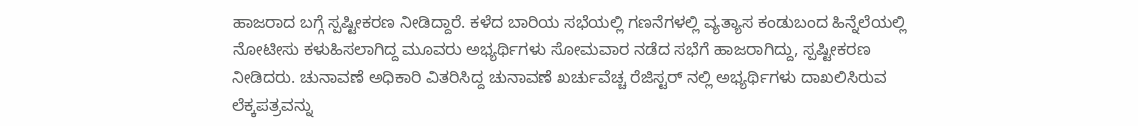ಹಾಜರಾದ ಬಗ್ಗೆ ಸ್ಪಷ್ಟೀಕರಣ ನೀಡಿದ್ದಾರೆ. ಕಳೆದ ಬಾರಿಯ ಸಭೆಯಲ್ಲಿ ಗಣನೆಗಳಲ್ಲಿ ವ್ಯತ್ಯಾಸ ಕಂಡುಬಂದ ಹಿನ್ನೆಲೆಯಲ್ಲಿ ನೋಟೀಸು ಕಳುಹಿಸಲಾಗಿದ್ದ ಮೂವರು ಅಭ್ಯರ್ಥಿಗಳು ಸೋಮವಾರ ನಡೆದ ಸಭೆಗೆ ಹಾಜರಾಗಿದ್ದು, ಸ್ಪಷ್ಟೀಕರಣ ನೀಡಿದರು. ಚುನಾವಣೆ ಅಧಿಕಾರಿ ವಿತರಿಸಿದ್ದ ಚುನಾವಣೆ ಖರ್ಚುವೆಚ್ಚ ರೆಜಿಸ್ಟರ್ ನಲ್ಲಿ ಅಭ್ಯರ್ಥಿಗಳು ದಾಖಲಿಸಿರುವ ಲೆಕ್ಕಪತ್ರವನ್ನು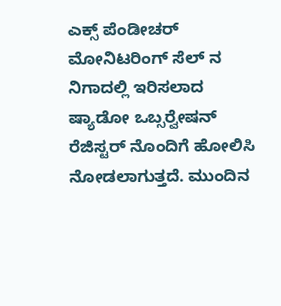ಎಕ್ಸ್ ಪೆಂಡೀಚರ್ ಮೋನಿಟರಿಂಗ್ ಸೆಲ್ ನ ನಿಗಾದಲ್ಲಿ ಇರಿಸಲಾದ ಷ್ಯಾಡೋ ಒಬ್ಸರ್‍ವೇಷನ್ ರೆಜಿಸ್ಟರ್ ನೊಂದಿಗೆ ಹೋಲಿಸಿ ನೋಡಲಾಗುತ್ತದೆ. ಮುಂದಿನ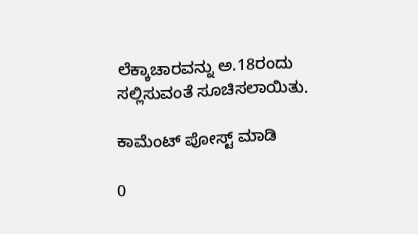ಲೆಕ್ಕಾಚಾರವನ್ನು ಅ.18ರಂದು ಸಲ್ಲಿಸುವಂತೆ ಸೂಚಿಸಲಾಯಿತು.

ಕಾಮೆಂಟ್‌‌ ಪೋಸ್ಟ್‌ ಮಾಡಿ

0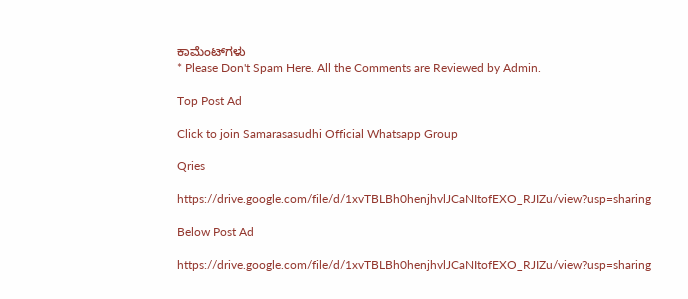ಕಾಮೆಂಟ್‌ಗಳು
* Please Don't Spam Here. All the Comments are Reviewed by Admin.

Top Post Ad

Click to join Samarasasudhi Official Whatsapp Group

Qries

https://drive.google.com/file/d/1xvTBLBh0henjhvlJCaNItofEXO_RJIZu/view?usp=sharing

Below Post Ad

https://drive.google.com/file/d/1xvTBLBh0henjhvlJCaNItofEXO_RJIZu/view?usp=sharing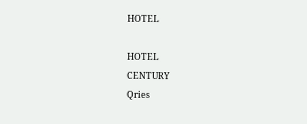HOTEL

HOTEL
CENTURY
Qries